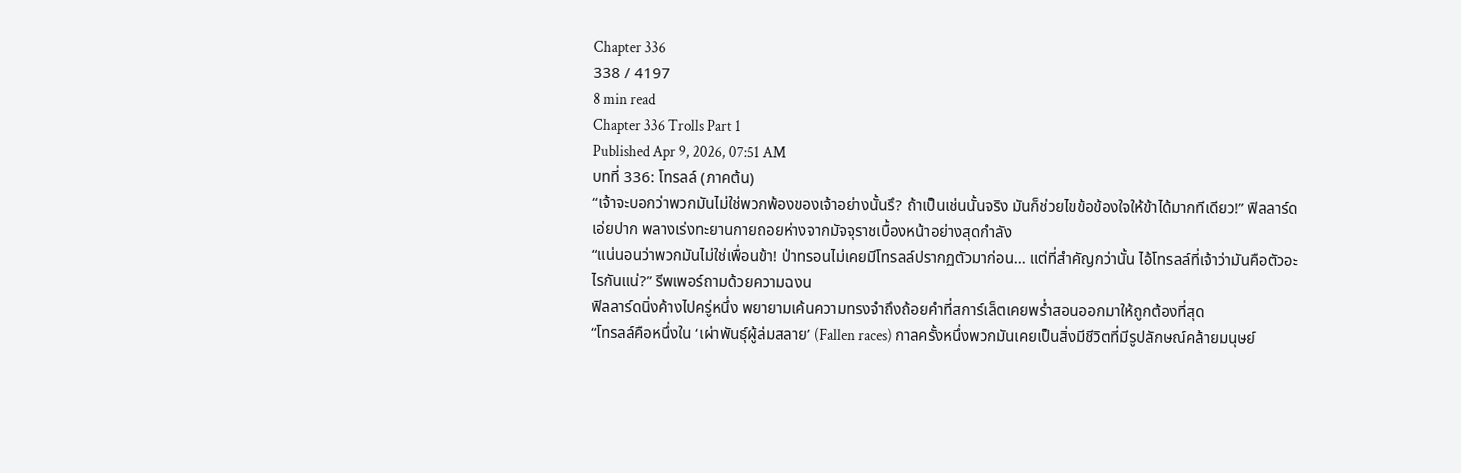Chapter 336
338 / 4197
8 min read
Chapter 336 Trolls Part 1
Published Apr 9, 2026, 07:51 AM
บทที่ 336: โทรลล์ (ภาคต้น)
“เจ้าจะบอกว่าพวกมันไม่ใช่พวกพ้องของเจ้าอย่างนั้นรึ? ถ้าเป็นเช่นนั้นจริง มันก็ช่วยไขข้อข้องใจให้ข้าได้มากทีเดียว!” ฟิลลาร์ดเอ่ยปาก พลางเร่งทะยานกายถอยห่างจากมัจจุราชเบื้องหน้าอย่างสุดกำลัง
“แน่นอนว่าพวกมันไม่ใช่เพื่อนข้า! ป่าทรอนไม่เคยมีโทรลล์ปรากฏตัวมาก่อน... แต่ที่สำคัญกว่านั้น ไอ้โทรลล์ที่เจ้าว่ามันคือตัวอะไรกันแน่?” รีพเพอร์ถามด้วยความฉงน
ฟิลลาร์ดนิ่งค้างไปครู่หนึ่ง พยายามเค้นความทรงจำถึงถ้อยคำที่สการ์เล็ตเคยพร่ำสอนออกมาให้ถูกต้องที่สุด
“โทรลล์คือหนึ่งใน ‘เผ่าพันธุ์ผู้ล่มสลาย’ (Fallen races) กาลครั้งหนึ่งพวกมันเคยเป็นสิ่งมีชีวิตที่มีรูปลักษณ์คล้ายมนุษย์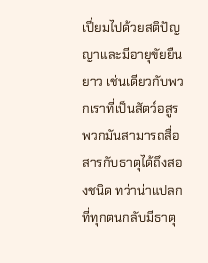เปี่ยมไปด้วยสติปัญญาและมีอายุขัยยืนยาว เช่นเดียวกับพวกเราที่เป็นสัตว์อสูร พวกมันสามารถสื่อสารกับธาตุได้ถึงสองชนิด ทว่าน่าแปลกที่ทุกตนกลับมีธาตุ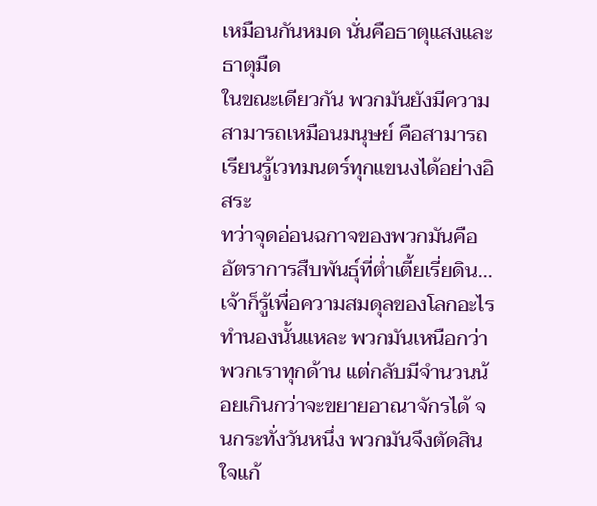เหมือนกันหมด นั่นคือธาตุแสงและธาตุมืด
ในขณะเดียวกัน พวกมันยังมีความสามารถเหมือนมนุษย์ คือสามารถเรียนรู้เวทมนตร์ทุกแขนงได้อย่างอิสระ
ทว่าจุดอ่อนฉกาจของพวกมันคืออัตราการสืบพันธุ์ที่ต่ำเตี้ยเรี่ยดิน... เจ้าก็รู้เพื่อความสมดุลของโลกอะไรทำนองนั้นแหละ พวกมันเหนือกว่าพวกเราทุกด้าน แต่กลับมีจำนวนน้อยเกินกว่าจะขยายอาณาจักรได้ จนกระทั่งวันหนึ่ง พวกมันจึงตัดสินใจแก้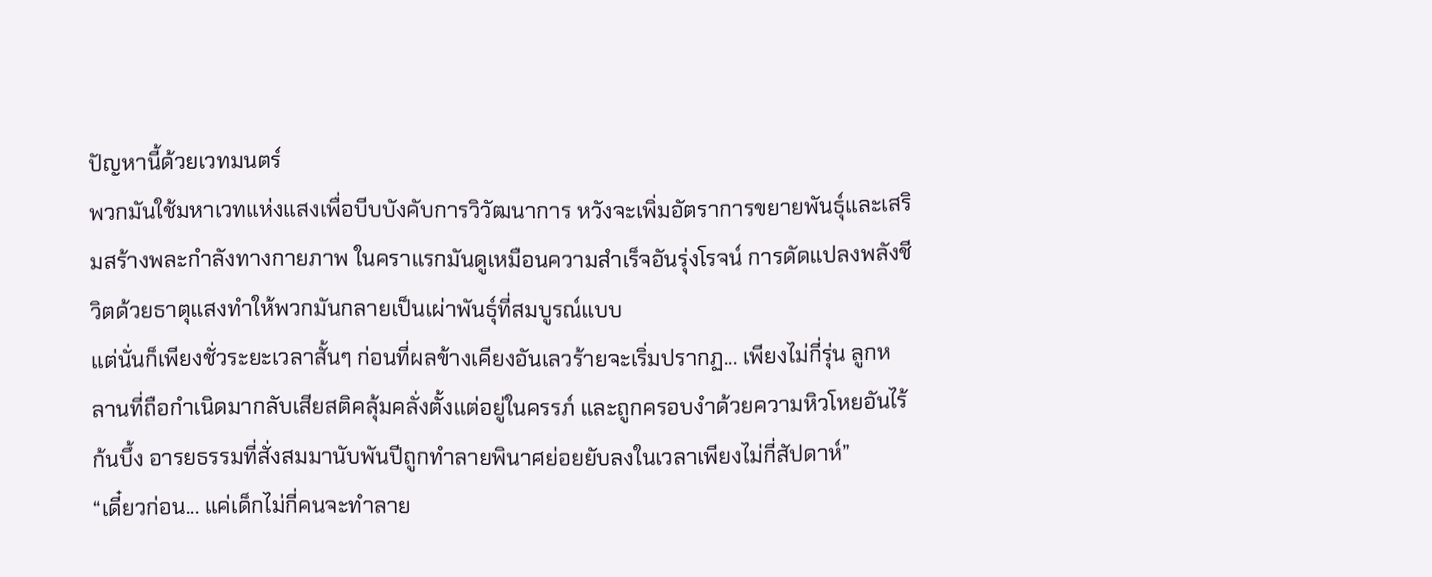ปัญหานี้ด้วยเวทมนตร์
พวกมันใช้มหาเวทแห่งแสงเพื่อบีบบังคับการวิวัฒนาการ หวังจะเพิ่มอัตราการขยายพันธุ์และเสริมสร้างพละกำลังทางกายภาพ ในคราแรกมันดูเหมือนความสำเร็จอันรุ่งโรจน์ การดัดแปลงพลังชีวิตด้วยธาตุแสงทำให้พวกมันกลายเป็นเผ่าพันธุ์ที่สมบูรณ์แบบ
แต่นั่นก็เพียงชั่วระยะเวลาสั้นๆ ก่อนที่ผลข้างเคียงอันเลวร้ายจะเริ่มปรากฏ... เพียงไม่กี่รุ่น ลูกหลานที่ถือกำเนิดมากลับเสียสติคลุ้มคลั่งตั้งแต่อยู่ในครรภ์ และถูกครอบงำด้วยความหิวโหยอันไร้ก้นบึ้ง อารยธรรมที่สั่งสมมานับพันปีถูกทำลายพินาศย่อยยับลงในเวลาเพียงไม่กี่สัปดาห์”
“เดี๋ยวก่อน... แค่เด็กไม่กี่คนจะทำลาย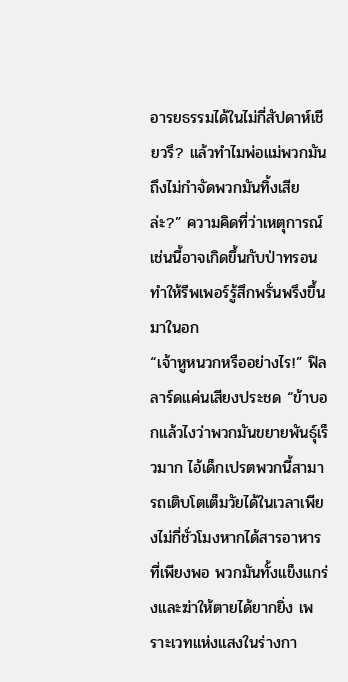อารยธรรมได้ในไม่กี่สัปดาห์เชียวรึ? แล้วทำไมพ่อแม่พวกมันถึงไม่กำจัดพวกมันทิ้งเสียล่ะ?” ความคิดที่ว่าเหตุการณ์เช่นนี้อาจเกิดขึ้นกับป่าทรอนทำให้รีพเพอร์รู้สึกพรั่นพรึงขึ้นมาในอก
“เจ้าหูหนวกหรืออย่างไร!” ฟิลลาร์ดแค่นเสียงประชด “ข้าบอกแล้วไงว่าพวกมันขยายพันธุ์เร็วมาก ไอ้เด็กเปรตพวกนี้สามารถเติบโตเต็มวัยได้ในเวลาเพียงไม่กี่ชั่วโมงหากได้สารอาหารที่เพียงพอ พวกมันทั้งแข็งแกร่งและฆ่าให้ตายได้ยากยิ่ง เพราะเวทแห่งแสงในร่างกา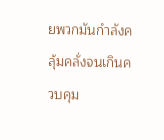ยพวกมันกำลังคลุ้มคลั่งจนเกินควบคุม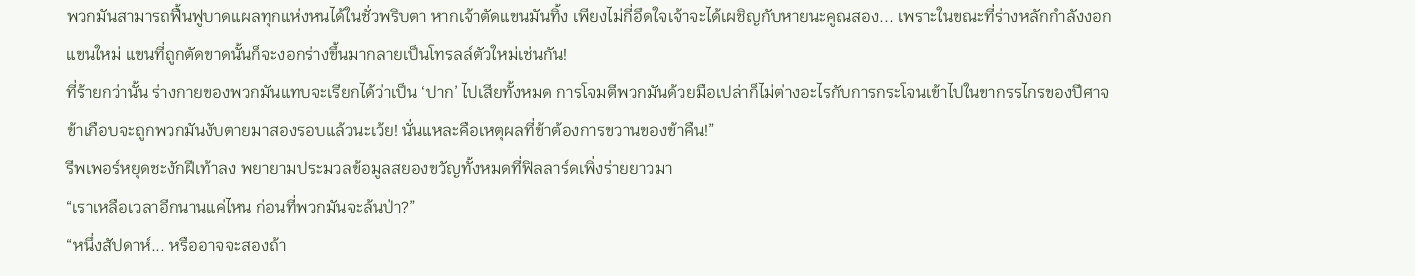พวกมันสามารถฟื้นฟูบาดแผลทุกแห่งหนได้ในชั่วพริบตา หากเจ้าตัดแขนมันทิ้ง เพียงไม่กี่อึดใจเจ้าจะได้เผชิญกับหายนะคูณสอง... เพราะในขณะที่ร่างหลักกำลังงอกแขนใหม่ แขนที่ถูกตัดขาดนั้นก็จะงอกร่างขึ้นมากลายเป็นโทรลล์ตัวใหม่เช่นกัน!
ที่ร้ายกว่านั้น ร่างกายของพวกมันแทบจะเรียกได้ว่าเป็น ‘ปาก’ ไปเสียทั้งหมด การโจมตีพวกมันด้วยมือเปล่าก็ไม่ต่างอะไรกับการกระโจนเข้าไปในขากรรไกรของปีศาจ ข้าเกือบจะถูกพวกมันงับตายมาสองรอบแล้วนะเว้ย! นั่นแหละคือเหตุผลที่ข้าต้องการขวานของข้าคืน!”
รีพเพอร์หยุดชะงักฝีเท้าลง พยายามประมวลข้อมูลสยองขวัญทั้งหมดที่ฟิลลาร์ดเพิ่งร่ายยาวมา
“เราเหลือเวลาอีกนานแค่ไหน ก่อนที่พวกมันจะล้นป่า?”
“หนึ่งสัปดาห์... หรืออาจจะสองถ้า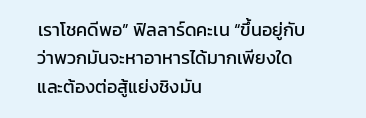เราโชคดีพอ” ฟิลลาร์ดคะเน “ขึ้นอยู่กับว่าพวกมันจะหาอาหารได้มากเพียงใด และต้องต่อสู้แย่งชิงมัน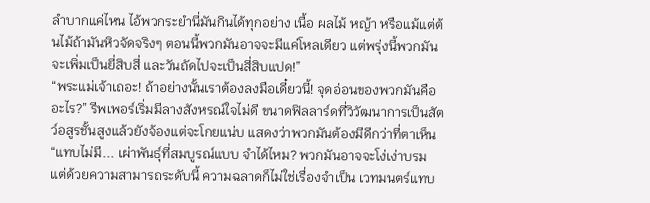ลำบากแค่ไหน ไอ้พวกระยำนี่มันกินได้ทุกอย่าง เนื้อ ผลไม้ หญ้า หรือแม้แต่ต้นไม้ถ้ามันหิวจัดจริงๆ ตอนนี้พวกมันอาจจะมีแค่โหลเดียว แต่พรุ่งนี้พวกมันจะเพิ่มเป็นยี่สิบสี่ และวันถัดไปจะเป็นสี่สิบแปด!”
“พระแม่เจ้าเถอะ! ถ้าอย่างนั้นเราต้องลงมือเดี๋ยวนี้! จุดอ่อนของพวกมันคืออะไร?” รีพเพอร์เริ่มมีลางสังหรณ์ใจไม่ดี ขนาดฟิลลาร์ดที่วิวัฒนาการเป็นสัตว์อสูรชั้นสูงแล้วยังจ้องแต่จะโกยแน่บ แสดงว่าพวกมันต้องมีดีกว่าที่ตาเห็น
“แทบไม่มี... เผ่าพันธุ์ที่สมบูรณ์แบบ จำได้ไหม? พวกมันอาจจะโง่เง่าบรม แต่ด้วยความสามารถระดับนี้ ความฉลาดก็ไม่ใช่เรื่องจำเป็น เวทมนตร์แทบ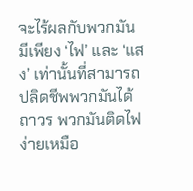จะไร้ผลกับพวกมัน มีเพียง ‘ไฟ’ และ ‘แสง’ เท่านั้นที่สามารถปลิดชีพพวกมันได้ถาวร พวกมันติดไฟง่ายเหมือ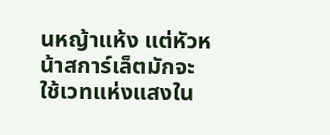นหญ้าแห้ง แต่หัวหน้าสการ์เล็ตมักจะใช้เวทแห่งแสงใน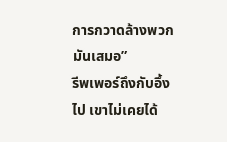การกวาดล้างพวกมันเสมอ”
รีพเพอร์ถึงกับอึ้งไป เขาไม่เคยได้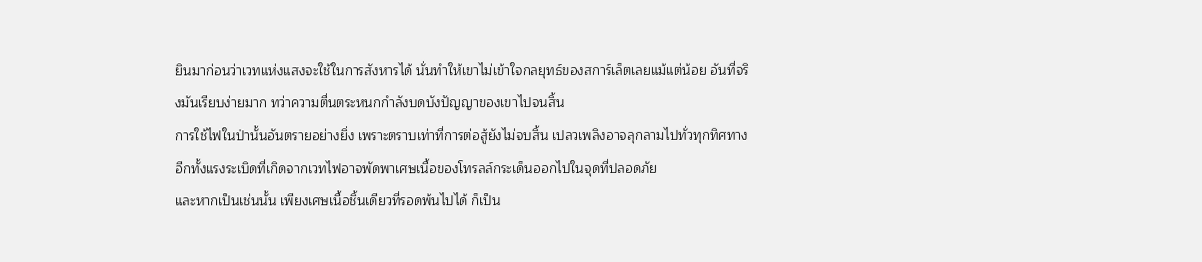ยินมาก่อนว่าเวทแห่งแสงจะใช้ในการสังหารได้ นั่นทำให้เขาไม่เข้าใจกลยุทธ์ของสการ์เล็ตเลยแม้แต่น้อย อันที่จริงมันเรียบง่ายมาก ทว่าความตื่นตระหนกกำลังบดบังปัญญาของเขาไปจนสิ้น
การใช้ไฟในป่านั้นอันตรายอย่างยิ่ง เพราะตราบเท่าที่การต่อสู้ยังไม่จบสิ้น เปลวเพลิงอาจลุกลามไปทั่วทุกทิศทาง อีกทั้งแรงระเบิดที่เกิดจากเวทไฟอาจพัดพาเศษเนื้อของโทรลล์กระเด็นออกไปในจุดที่ปลอดภัย
และหากเป็นเช่นนั้น เพียงเศษเนื้อชิ้นเดียวที่รอดพ้นไปได้ ก็เป็น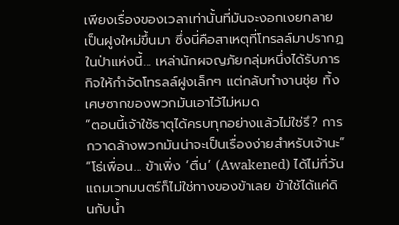เพียงเรื่องของเวลาเท่านั้นที่มันจะงอกเงยกลายเป็นฝูงใหม่ขึ้นมา ซึ่งนี่คือสาเหตุที่โทรลล์มาปรากฏในป่าแห่งนี้... เหล่านักผจญภัยกลุ่มหนึ่งได้รับภารกิจให้กำจัดโทรลล์ฝูงเล็กๆ แต่กลับทำงานชุ่ย ทิ้งเศษซากของพวกมันเอาไว้ไม่หมด
“ตอนนี้เจ้าใช้ธาตุได้ครบทุกอย่างแล้วไม่ใช่รึ? การกวาดล้างพวกมันน่าจะเป็นเรื่องง่ายสำหรับเจ้านะ”
“โธ่เพื่อน... ข้าเพิ่ง ‘ตื่น’ (Awakened) ได้ไม่กี่วัน แถมเวทมนตร์ก็ไม่ใช่ทางของข้าเลย ข้าใช้ได้แค่ดินกับน้ำ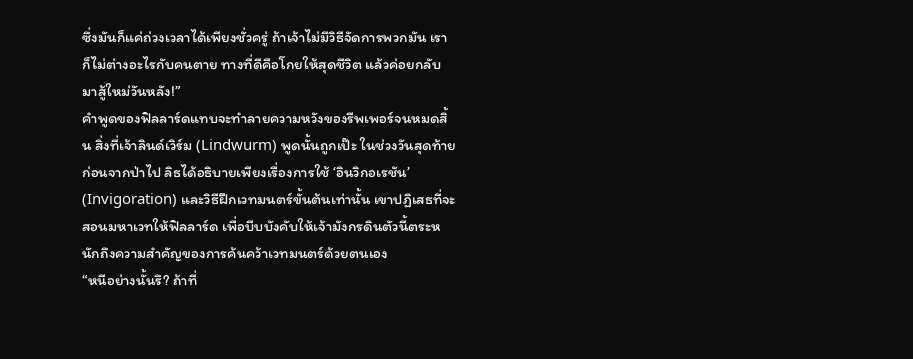ซึ่งมันก็แค่ถ่วงเวลาได้เพียงชั่วครู่ ถ้าเจ้าไม่มีวิธีจัดการพวกมัน เราก็ไม่ต่างอะไรกับคนตาย ทางที่ดีคือโกยให้สุดชีวิต แล้วค่อยกลับมาสู้ใหม่วันหลัง!”
คำพูดของฟิลลาร์ดแทบจะทำลายความหวังของรีพเพอร์จนหมดสิ้น สิ่งที่เจ้าลินด์เวิร์ม (Lindwurm) พูดนั้นถูกเป๊ะ ในช่วงวันสุดท้ายก่อนจากป่าไป ลิธได้อธิบายเพียงเรื่องการใช้ ‘อินวิกอเรชัน’ (Invigoration) และวิธีฝึกเวทมนตร์ขั้นต้นเท่านั้น เขาปฏิเสธที่จะสอนมหาเวทให้ฟิลลาร์ด เพื่อบีบบังคับให้เจ้ามังกรดินตัวนี้ตระหนักถึงความสำคัญของการค้นคว้าเวทมนตร์ด้วยตนเอง
“หนีอย่างนั้นรึ? ถ้าที่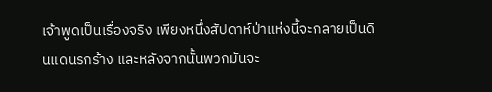เจ้าพูดเป็นเรื่องจริง เพียงหนึ่งสัปดาห์ป่าแห่งนี้จะกลายเป็นดินแดนรกร้าง และหลังจากนั้นพวกมันจะ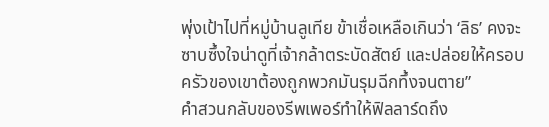พุ่งเป้าไปที่หมู่บ้านลูเทีย ข้าเชื่อเหลือเกินว่า ‘ลิธ’ คงจะซาบซึ้งใจน่าดูที่เจ้ากล้าตระบัดสัตย์ และปล่อยให้ครอบครัวของเขาต้องถูกพวกมันรุมฉีกทึ้งจนตาย”
คำสวนกลับของรีพเพอร์ทำให้ฟิลลาร์ดถึง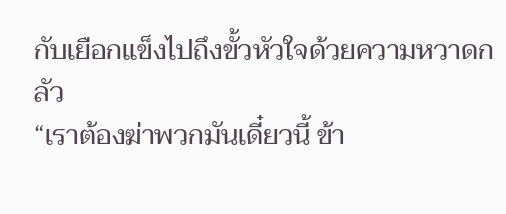กับเยือกแข็งไปถึงขั้วหัวใจด้วยความหวาดกลัว
“เราต้องฆ่าพวกมันเดี๋ยวนี้ ข้า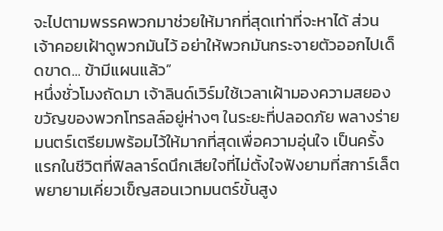จะไปตามพรรคพวกมาช่วยให้มากที่สุดเท่าที่จะหาได้ ส่วนเจ้าคอยเฝ้าดูพวกมันไว้ อย่าให้พวกมันกระจายตัวออกไปเด็ดขาด... ข้ามีแผนแล้ว”
หนึ่งชั่วโมงถัดมา เจ้าลินด์เวิร์มใช้เวลาเฝ้ามองความสยองขวัญของพวกโทรลล์อยู่ห่างๆ ในระยะที่ปลอดภัย พลางร่ายมนตร์เตรียมพร้อมไว้ให้มากที่สุดเพื่อความอุ่นใจ เป็นครั้งแรกในชีวิตที่ฟิลลาร์ดนึกเสียใจที่ไม่ตั้งใจฟังยามที่สการ์เล็ตพยายามเคี่ยวเข็ญสอนเวทมนตร์ขั้นสูง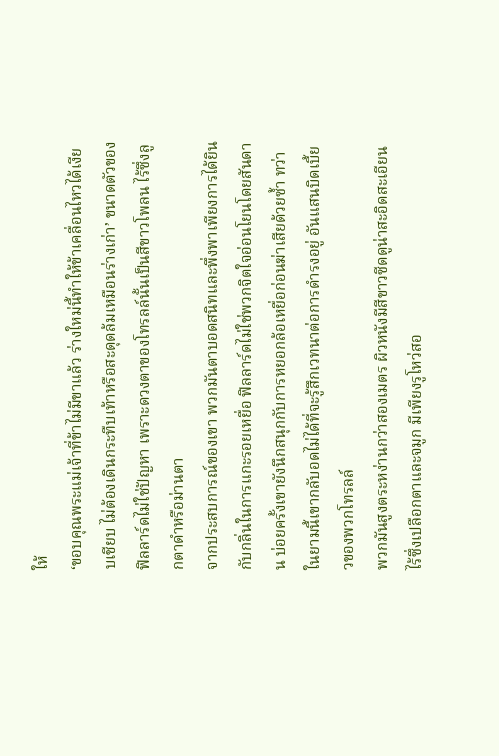ให้
‘ขอบคุณพระแม่เจ้าที่ข้าไม่มีขาแล้ว ร่างใหม่นี้ทำให้ข้าเคลื่อนไหวได้เงียบเชียบ ไม่ต้องเดินกระทืบเท้าหรือสะดุดล้มเหมือนร่างเก่า’ ขนาดตัวของฟิลลาร์ดไม่ใช่ปัญหา เพราะดวงตาของโทรลล์นั้นเป็นสีขาวโพลน ไร้ซึ่งลูกตาดำหรือม่านตา
จากประสบการณ์ของเขา พวกมันตาบอดสนิทและพึ่งพาเพียงการได้ยินกับกลิ่นในการแกะรอยเหยื่อ ฟิลลาร์ดไม่ใช่พวกจิตใจอ่อนโยนโดยสันดาน บ่อยครั้งเขายังนึกสนุกกับการหยอกล้อเหยื่อก่อนฆ่าเสียด้วยซ้ำ ทว่าในยามนี้เขากลับอดไม่ได้ที่จะรู้สึกเวทนาต่อการดำรงอยู่ อันแสนบิดเบี้ยวของพวกโทรลล์
พวกมันสูงตระหง่านกว่าสองเมตร ผิวหนังมีสีขาวซีดดูน่าสะอิดสะเอียน ไร้ซึ่งเปลือกตาและจมูก มีเพียงรูโหว่สอ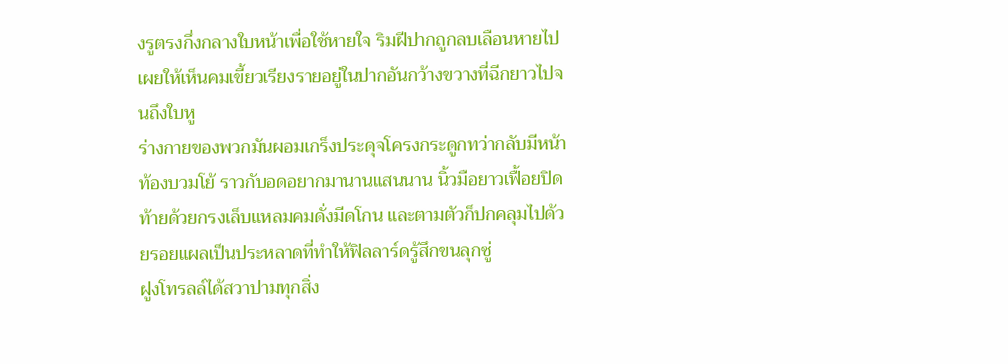งรูตรงกึ่งกลางใบหน้าเพื่อใช้หายใจ ริมฝีปากถูกลบเลือนหายไป เผยให้เห็นคมเขี้ยวเรียงรายอยู่ในปากอันกว้างขวางที่ฉีกยาวไปจนถึงใบหู
ร่างกายของพวกมันผอมเกร็งประดุจโครงกระดูกทว่ากลับมีหน้าท้องบวมโย้ ราวกับอดอยากมานานแสนนาน นิ้วมือยาวเฟื้อยปิดท้ายด้วยกรงเล็บแหลมคมดั่งมีดโกน และตามตัวก็ปกคลุมไปด้วยรอยแผลเป็นประหลาดที่ทำให้ฟิลลาร์ดรู้สึกขนลุกซู่
ฝูงโทรลล์ได้สวาปามทุกสิ่ง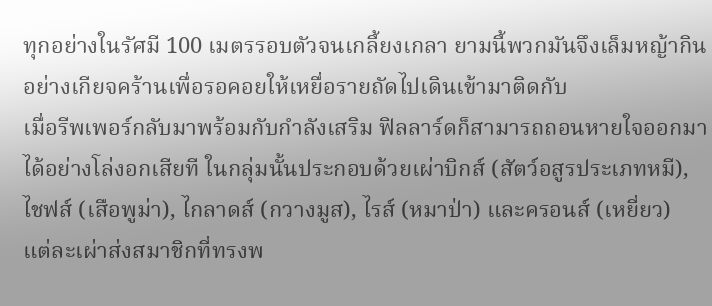ทุกอย่างในรัศมี 100 เมตรรอบตัวจนเกลี้ยงเกลา ยามนี้พวกมันจึงเล็มหญ้ากินอย่างเกียจคร้านเพื่อรอคอยให้เหยื่อรายถัดไปเดินเข้ามาติดกับ
เมื่อรีพเพอร์กลับมาพร้อมกับกำลังเสริม ฟิลลาร์ดก็สามารถถอนหายใจออกมาได้อย่างโล่งอกเสียที ในกลุ่มนั้นประกอบด้วยเผ่าบิกส์ (สัตว์อสูรประเภทหมี), ไชฟส์ (เสือพูม่า), ไกลาดส์ (กวางมูส), ไรส์ (หมาป่า) และครอนส์ (เหยี่ยว)
แต่ละเผ่าส่งสมาชิกที่ทรงพ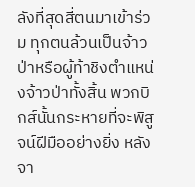ลังที่สุดสี่ตนมาเข้าร่วม ทุกตนล้วนเป็นจ้าวป่าหรือผู้ท้าชิงตำแหน่งจ้าวป่าทั้งสิ้น พวกบิกส์นั้นกระหายที่จะพิสูจน์ฝีมืออย่างยิ่ง หลังจา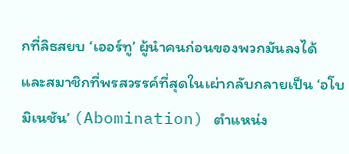กที่ลิธสยบ ‘เออร์ทู’ ผู้นำคนก่อนของพวกมันลงได้ และสมาชิกที่พรสวรรค์ที่สุดในเผ่ากลับกลายเป็น ‘อโบมิเนชัน’ (Abomination) ตำแหน่ง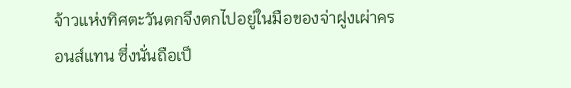จ้าวแห่งทิศตะวันตกจึงตกไปอยู่ในมือของจ่าฝูงเผ่าครอนส์แทน ซึ่งนั่นถือเป็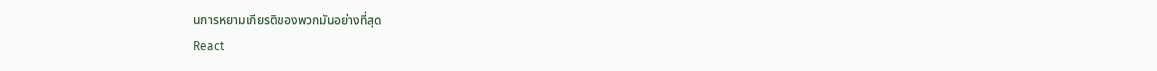นการหยามเกียรติของพวกมันอย่างที่สุด
React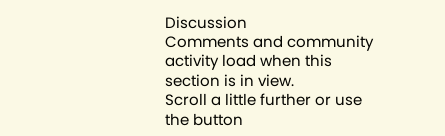Discussion
Comments and community activity load when this section is in view.
Scroll a little further or use the button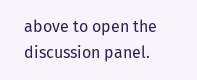above to open the discussion panel.